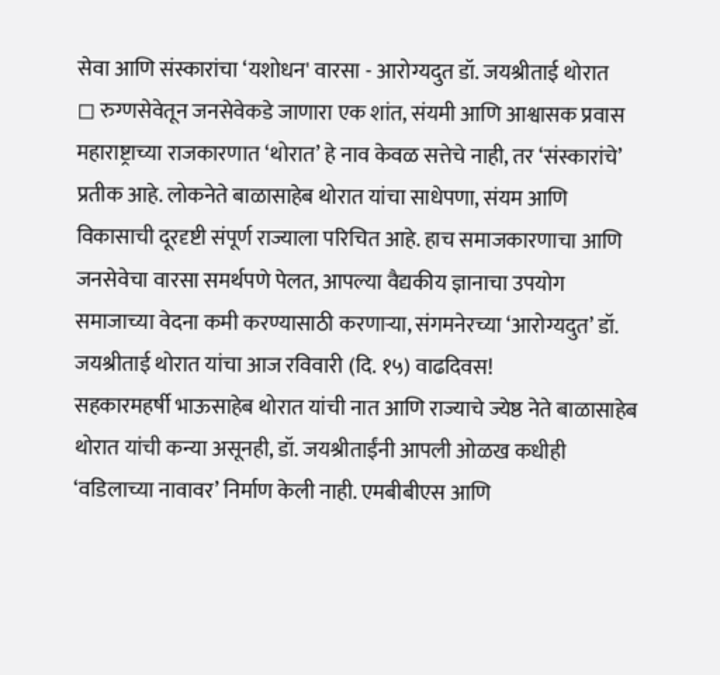सेवा आणि संस्कारांचा ‘यशोधन' वारसा - आरोग्यदुत डॉ. जयश्रीताई थोरात
◻ रुग्णसेवेतून जनसेवेकडे जाणारा एक शांत, संयमी आणि आश्वासक प्रवास
महाराष्ट्राच्या राजकारणात ‘थोरात’ हे नाव केवळ सत्तेचे नाही, तर ‘संस्कारांचे’ प्रतीक आहे. लोकनेते बाळासाहेब थोरात यांचा साधेपणा, संयम आणि विकासाची दूरदृष्टी संपूर्ण राज्याला परिचित आहे. हाच समाजकारणाचा आणि जनसेवेचा वारसा समर्थपणे पेलत, आपल्या वैद्यकीय ज्ञानाचा उपयोग समाजाच्या वेदना कमी करण्यासाठी करणाऱ्या, संगमनेरच्या ‘आरोग्यदुत’ डॉ. जयश्रीताई थोरात यांचा आज रविवारी (दि. १५) वाढदिवस!
सहकारमहर्षी भाऊसाहेब थोरात यांची नात आणि राज्याचे ज्येष्ठ नेते बाळासाहेब थोरात यांची कन्या असूनही, डॉ. जयश्रीताईंनी आपली ओळख कधीही ‘वडिलाच्या नावावर’ निर्माण केली नाही. एमबीबीएस आणि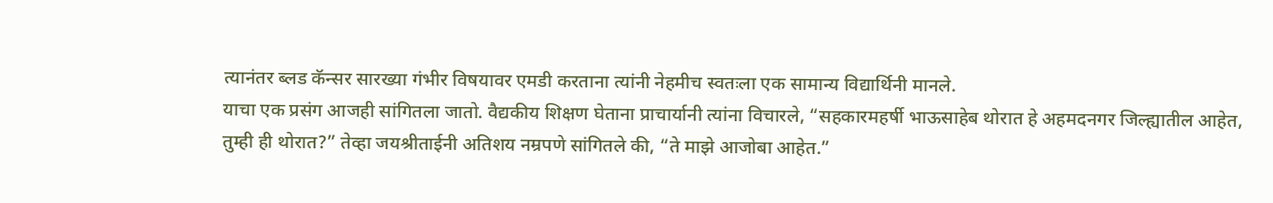त्यानंतर ब्लड कॅन्सर सारख्या गंभीर विषयावर एमडी करताना त्यांनी नेहमीच स्वतःला एक सामान्य विद्यार्थिनी मानले.
याचा एक प्रसंग आजही सांगितला जातो. वैद्यकीय शिक्षण घेताना प्राचार्यानी त्यांना विचारले, “सहकारमहर्षी भाऊसाहेब थोरात हे अहमदनगर जिल्ह्यातील आहेत, तुम्ही ही थोरात?” तेव्हा जयश्रीताईनी अतिशय नम्रपणे सांगितले की, “ते माझे आजोबा आहेत.”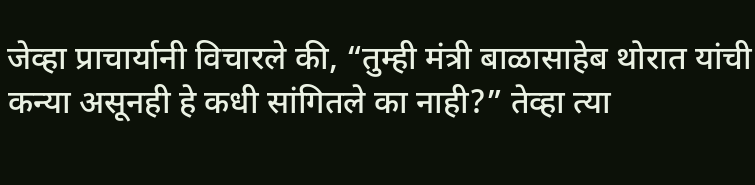जेव्हा प्राचार्यानी विचारले की, “तुम्ही मंत्री बाळासाहेब थोरात यांची कन्या असूनही हे कधी सांगितले का नाही?” तेव्हा त्या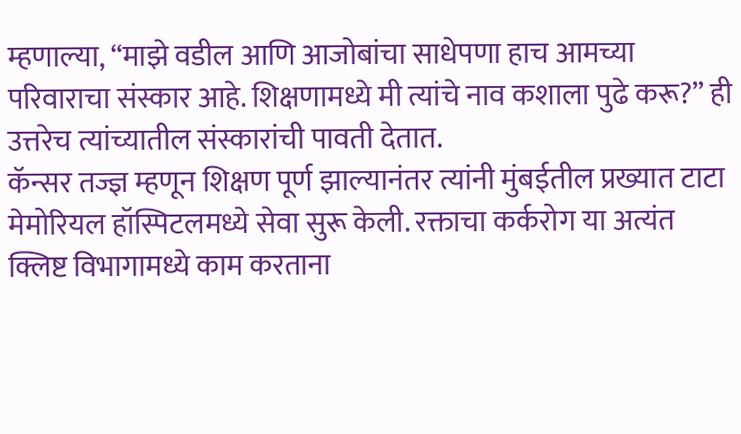म्हणाल्या, “माझे वडील आणि आजोबांचा साधेपणा हाच आमच्या परिवाराचा संस्कार आहे. शिक्षणामध्ये मी त्यांचे नाव कशाला पुढे करू?” ही उत्तरेच त्यांच्यातील संस्कारांची पावती देतात.
कॅन्सर तज्ज्ञ म्हणून शिक्षण पूर्ण झाल्यानंतर त्यांनी मुंबईतील प्रख्यात टाटा मेमोरियल हॉस्पिटलमध्ये सेवा सुरू केली. रक्ताचा कर्करोग या अत्यंत क्लिष्ट विभागामध्ये काम करताना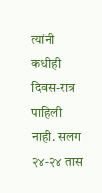त्यांनी कधीही दिवस-रात्र पाहिली नाही. सलग २४-२४ तास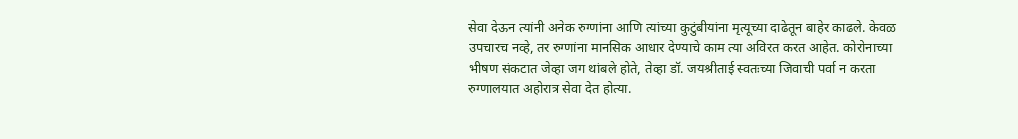सेवा देऊन त्यांनी अनेक रुग्णांना आणि त्यांच्या कुटुंबीयांना मृत्यूच्या दाढेतून बाहेर काढले. केवळ उपचारच नव्हे, तर रुग्णांना मानसिक आधार देण्याचे काम त्या अविरत करत आहेत. कोरोनाच्या भीषण संकटात जेव्हा जग थांबले होते, तेव्हा डॉ. जयश्रीताई स्वतःच्या जिवाची पर्वा न करता रुग्णालयात अहोरात्र सेवा देत होत्या.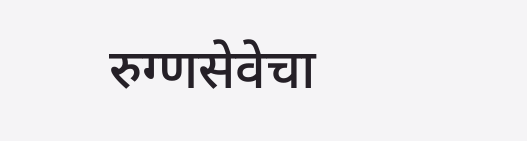रुग्णसेवेचा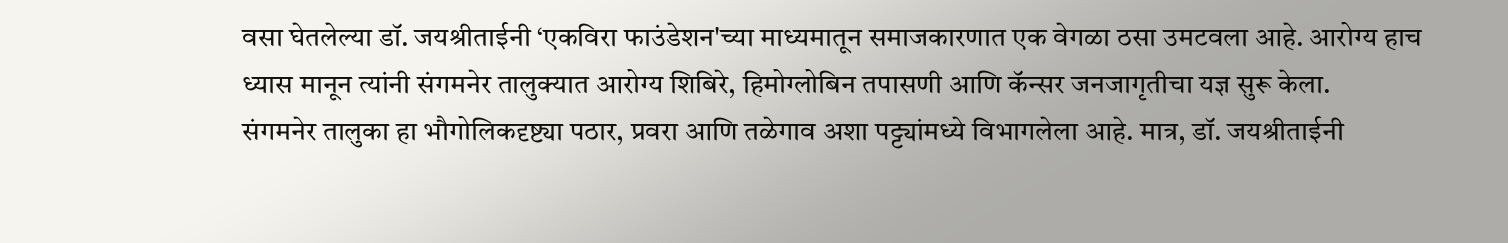वसा घेतलेल्या डॉ. जयश्रीताईनी ‘एकविरा फाउंडेशन'च्या माध्यमातून समाजकारणात एक वेगळा ठसा उमटवला आहे. आरोग्य हाच ध्यास मानून त्यांनी संगमनेर तालुक्यात आरोग्य शिबिरे, हिमोग्लोबिन तपासणी आणि कॅन्सर जनजागृतीचा यज्ञ सुरू केला.
संगमनेर तालुका हा भौगोलिकदृष्ट्या पठार, प्रवरा आणि तळेगाव अशा पट्ट्यांमध्ये विभागलेला आहे. मात्र, डॉ. जयश्रीताईनी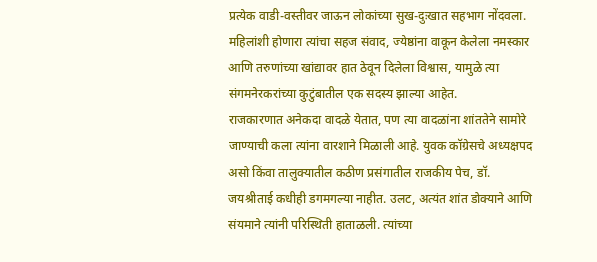प्रत्येक वाडी-वस्तीवर जाऊन लोकांच्या सुख-दुःखात सहभाग नोंदवला. महिलांशी होणारा त्यांचा सहज संवाद, ज्येष्ठांना वाकून केलेला नमस्कार आणि तरुणांच्या खांद्यावर हात ठेवून दिलेला विश्वास, यामुळे त्या संगमनेरकरांच्या कुटुंबातील एक सदस्य झाल्या आहेत.
राजकारणात अनेकदा वादळे येतात, पण त्या वादळांना शांततेने सामोरे जाण्याची कला त्यांना वारशाने मिळाली आहे. युवक कॉग्रेसचे अध्यक्षपद असो किंवा तालुक्यातील कठीण प्रसंगातील राजकीय पेच, डॉ. जयश्रीताई कधीही डगमगल्या नाहीत. उलट, अत्यंत शांत डोक्याने आणि संयमाने त्यांनी परिस्थिती हाताळली. त्यांच्या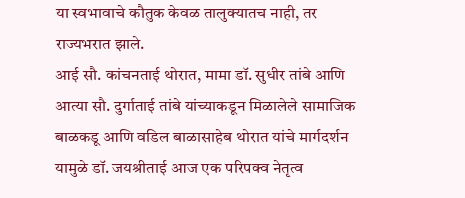या स्वभावाचे कौतुक केवळ तालुक्यातच नाही, तर राज्यभरात झाले.
आई सौ. कांचनताई थोरात, मामा डॉ. सुधीर तांबे आणि आत्या सौ. दुर्गाताई तांबे यांच्याकडून मिळालेले सामाजिक बाळकडू आणि वडिल बाळासाहेब थोरात यांचे मार्गदर्शन यामुळे डॉ. जयश्रीताई आज एक परिपक्व नेतृत्व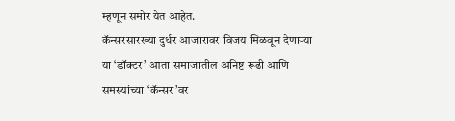म्हणून समोर येत आहेत.
कॅन्सरसारख्या दुर्धर आजारावर विजय मिळवून देणाऱ्या या ‘डॉक्टर’ आता समाजातील अनिष्ट रूढी आणि समस्यांच्या ‘कॅन्सर’वर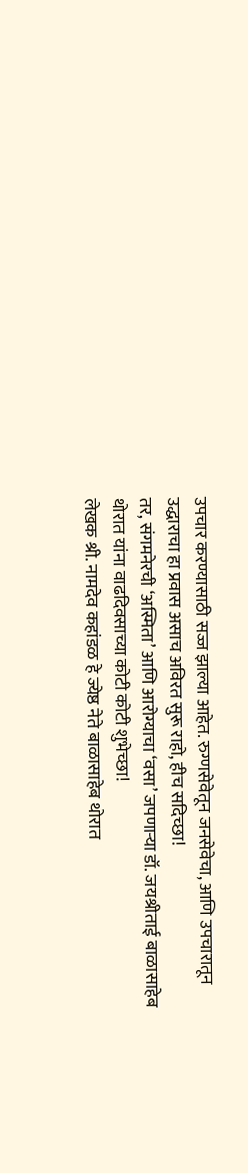उपचार करण्यासाठी सज्ज झाल्या आहेत. रुग्णसेवेतून जनसेवेचा, आणि उपचारातून उद्धाराचा हा प्रवास असाच अविरत सुरू राहो, हीच सदिच्छा!
तर, संगमनेरची ‘अस्मिता’ आणि आरोग्याचा ‘वसा’ जपणाऱ्या डॉ. जयश्रीताई बाळासाहेब थोरात यांना वाढदिवसाच्या कोटी कोटी शुभेच्छा!
लेखक श्री. नामदेव कहांडळ हे ज्येष्ठ नेते बाळासाहेब थोरात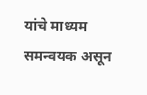यांचे माध्यम समन्वयक असून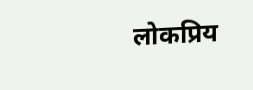लोकप्रिय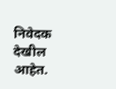निवेदक देखील आहेत.